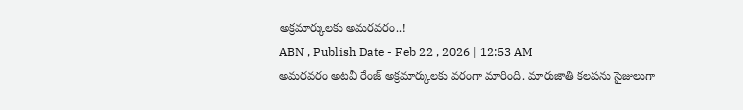అక్రమార్కులకు అమరవరం..!
ABN , Publish Date - Feb 22 , 2026 | 12:53 AM
అమరవరం అటవీ రేంజ్ అక్రమార్కులకు వరంగా మారింది. మారుజాతి కలపను సైజులుగా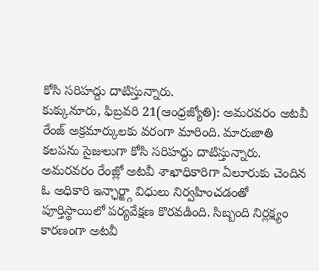కోసి సరిహద్దు దాటిస్తున్నారు.
కుక్కునూరు, ఫిబ్రవరి 21(ఆంధ్రజ్యోతి): అమరవరం అటవీ రేంజ్ అక్రమార్కులకు వరంగా మారింది. మారుజాతి కలపను సైజులుగా కోసి సరిహద్దు దాటిస్తున్నారు. అమరవరం రేంజ్లో అటవీ శాఖాధికారిగా ఏలూరుకు చెందిన ఓ అధికారి ఇన్ఛార్జ్గా విధులు నిర్వహించడంతో పూర్తిస్థాయిలో పర్యవేక్షణ కొరవడింది. సిబ్బంది నిర్లక్ష్యం కారణంగా అటవీ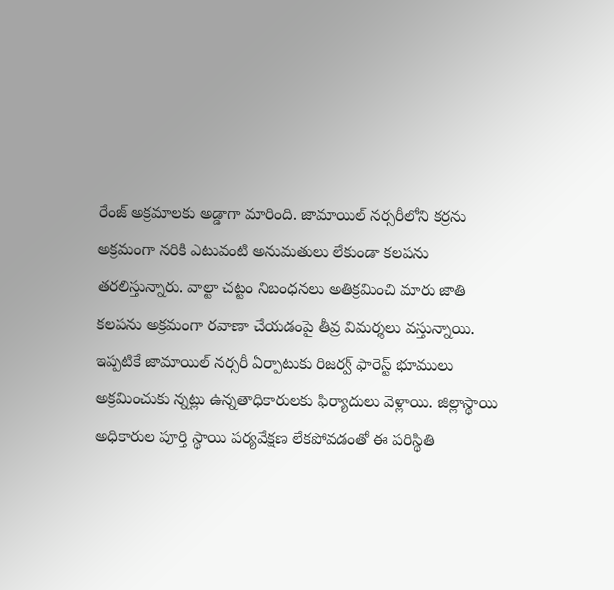రేంజ్ అక్రమాలకు అడ్డాగా మారింది. జామాయిల్ నర్సరీలోని కర్రను అక్రమంగా నరికి ఎటువంటి అనుమతులు లేకుండా కలపను తరలిస్తున్నారు. వాల్టా చట్టం నిబంధనలు అతిక్రమించి మారు జాతి కలపను అక్రమంగా రవాణా చేయడంపై తీవ్ర విమర్శలు వస్తున్నాయి. ఇప్పటికే జామాయిల్ నర్సరీ ఏర్పాటుకు రిజర్వ్ ఫారెస్ట్ భూములు అక్రమించుకు న్నట్లు ఉన్నతాధికారులకు ఫిర్యాదులు వెళ్లాయి. జిల్లాస్థాయి అధికారుల పూర్తి స్థాయి పర్యవేక్షణ లేకపోవడంతో ఈ పరిస్థితి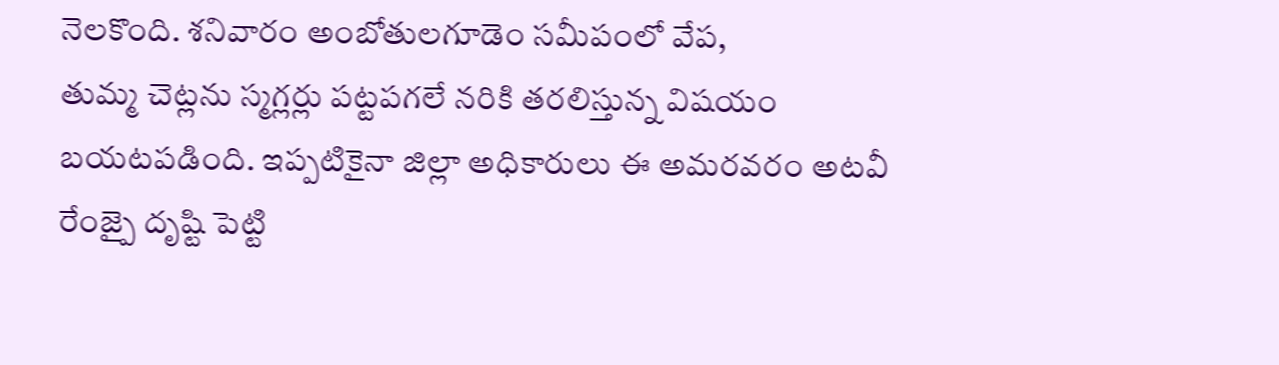నెలకొంది. శనివారం అంబోతులగూడెం సమీపంలో వేప,
తుమ్మ చెట్లను స్మగ్లర్లు పట్టపగలే నరికి తరలిస్తున్న విషయం బయటపడింది. ఇప్పటికైనా జిల్లా అధికారులు ఈ అమరవరం అటవీ రేంజ్పై దృష్టి పెట్టి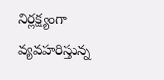నిర్లక్ష్యంగా వ్యవహరిస్తున్న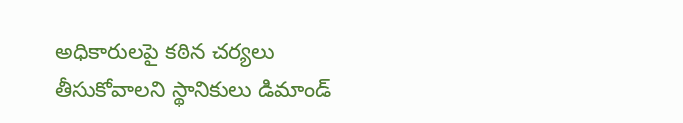అధికారులపై కఠిన చర్యలు తీసుకోవాలని స్థానికులు డిమాండ్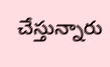చేస్తున్నారు